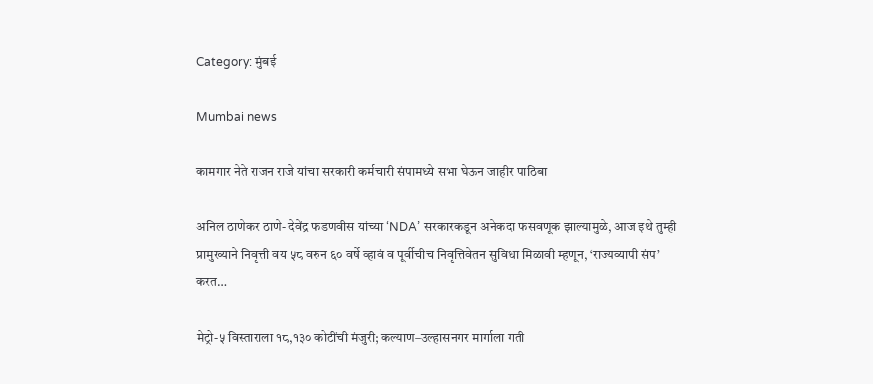Category: मुंबई

Mumbai news

कामगार नेते राजन राजे यांचा सरकारी कर्मचारी संपामध्ये सभा घेऊन जाहीर पाठिबा

अनिल ठाणेकर ठाणे- देवेंद्र फडणवीस यांच्या ‘NDA’ सरकारकडून अनेकदा फसवणूक झाल्यामुळे, आज इथे तुम्ही प्रामुख्याने निवृत्ती वय ५८ वरुन ६० वर्षे व्हावं व पूर्वीचीच निवृत्तिवेतन सुविधा मिळावी म्हणून, ‘राज्यव्यापी संप’ करत…

मेट्रो-५ विस्ताराला १८,१३० कोटींची मंजुरी; कल्याण–उल्हासनगर मार्गाला गती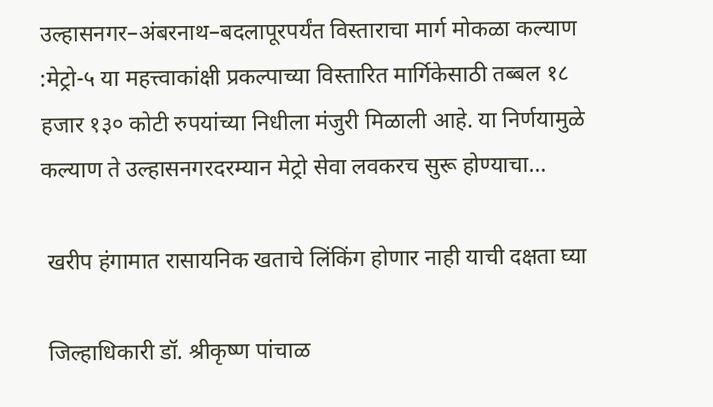उल्हासनगर–अंबरनाथ–बदलापूरपर्यंत विस्ताराचा मार्ग मोकळा कल्याण :मेट्रो-५ या महत्त्वाकांक्षी प्रकल्पाच्या विस्तारित मार्गिकेसाठी तब्बल १८ हजार १३० कोटी रुपयांच्या निधीला मंजुरी मिळाली आहे. या निर्णयामुळे कल्याण ते उल्हासनगरदरम्यान मेट्रो सेवा लवकरच सुरू होण्याचा…

 खरीप हंगामात रासायनिक खताचे लिंकिंग होणार नाही याची दक्षता घ्या

 जिल्हाधिकारी डॉ. श्रीकृष्ण पांचाळ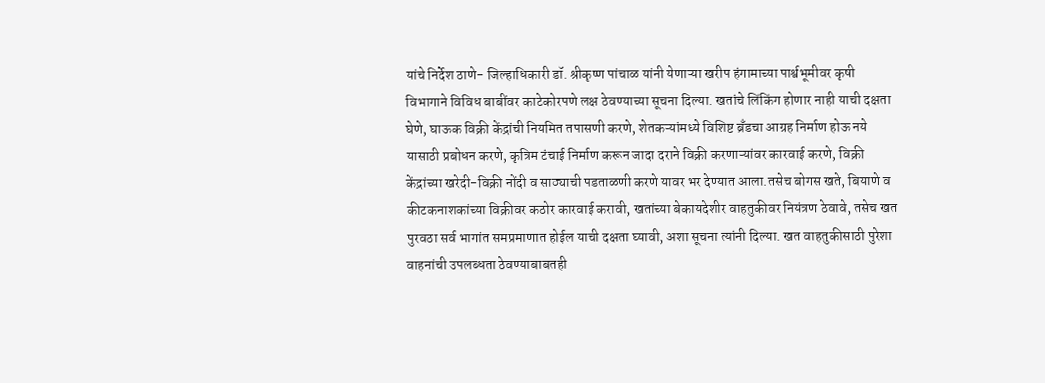यांचे निर्देश ठाणे- जिल्हाधिकारी डॉ. श्रीकृष्ण पांचाळ यांनी येणाऱ्या खरीप हंगामाच्या पार्श्वभूमीवर कृषी विभागाने विविध बाबींवर काटेकोरपणे लक्ष ठेवण्याच्या सूचना दिल्या. खतांचे लिंकिंग होणार नाही याची दक्षता घेणे, घाऊक विक्री केंद्रांची नियमित तपासणी करणे, शेतकऱ्यांमध्ये विशिष्ट ब्रँडचा आग्रह निर्माण होऊ नये यासाठी प्रबोधन करणे, कृत्रिम टंचाई निर्माण करून जादा दराने विक्री करणाऱ्यांवर कारवाई करणे, विक्री केंद्रांच्या खरेदी-विक्री नोंदी व साठ्याची पडताळणी करणे यावर भर देण्यात आला.तसेच बोगस खते, बियाणे व कीटकनाशकांच्या विक्रीवर कठोर कारवाई करावी, खतांच्या बेकायदेशीर वाहतुकीवर नियंत्रण ठेवावे, तसेच खत पुरवठा सर्व भागांत समप्रमाणात होईल याची दक्षता घ्यावी, अशा सूचना त्यांनी दिल्या. खत वाहतुकीसाठी पुरेशा वाहनांची उपलब्धता ठेवण्याबाबतही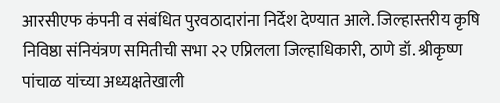आरसीएफ कंपनी व संबंधित पुरवठादारांना निर्देश देण्यात आले. जिल्हास्तरीय कृषि निविष्ठा संनियंत्रण समितीची सभा २२ एप्रिलला जिल्हाधिकारी, ठाणे डॉ. श्रीकृष्ण पांचाळ यांच्या अध्यक्षतेखाली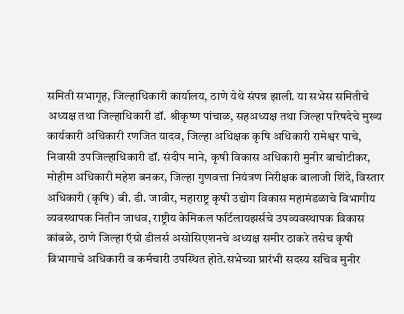समिती सभागृह, जिल्हाधिकारी कार्यालय, ठाणे येथे संपन्न झाली. या सभेस समितीचे अध्यक्ष तथा जिल्हाधिकारी डॉ. श्रीकृष्ण पांचाळ, सहअध्यक्ष तथा जिल्हा परिषदेचे मुख्य कार्यकारी अधिकारी रणजित यादव, जिल्हा अधिक्षक कृषि अधिकारी रामेश्वर पाचे, निवासी उपजिल्हाधिकारी डॉ. संदीप माने, कृषी विकास अधिकारी मुनीर बाचोटीकर, मोहीम अधिकारी महेश बनकर, जिल्हा गुणवत्ता नियंत्रण निरीक्षक बालाजी शिंदे, विस्तार अधिकारी (कृषि) बी. डी. जावीर, महाराष्ट्र कृषी उद्योग विकास महामंडळाचे विभागीय व्यवस्थापक नितीन जाधव, राष्ट्रीय केमिकल फर्टिलायझर्सचे उपव्यवस्थापक विकास कांबळे, ठाणे जिल्हा ऍग्रो डीलर्स असोसिएशनचे अध्यक्ष समीर ठाकरे तसेच कृषी विभागाचे अधिकारी व कर्मचारी उपस्थित होते.सभेच्या प्रारंभी सदस्य सचिव मुनीर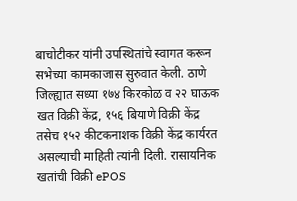बाचोटीकर यांनी उपस्थितांचे स्वागत करून सभेच्या कामकाजास सुरुवात केली. ठाणे जिल्ह्यात सध्या १७४ किरकोळ व २२ घाऊक खत विक्री केंद्र, १५६ बियाणे विक्री केंद्र तसेच १५२ कीटकनाशक विक्री केंद्र कार्यरत असल्याची माहिती त्यांनी दिली. रासायनिक खतांची विक्री ePOS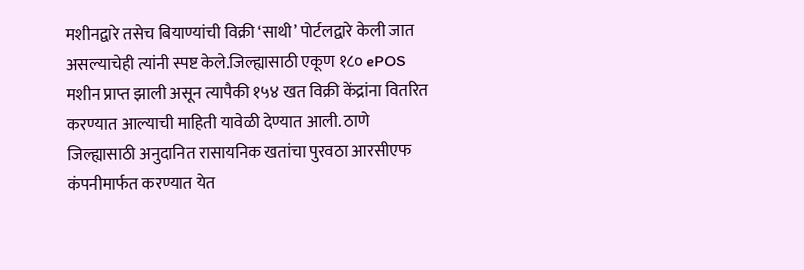मशीनद्वारे तसेच बियाण्यांची विक्री ‘साथी’ पोर्टलद्वारे केली जात असल्याचेही त्यांनी स्पष्ट केले.जिल्ह्यासाठी एकूण १८० ePOS मशीन प्राप्त झाली असून त्यापैकी १५४ खत विक्री केंद्रांना वितरित करण्यात आल्याची माहिती यावेळी देण्यात आली. ठाणे जिल्ह्यासाठी अनुदानित रासायनिक खतांचा पुरवठा आरसीएफ कंपनीमार्फत करण्यात येत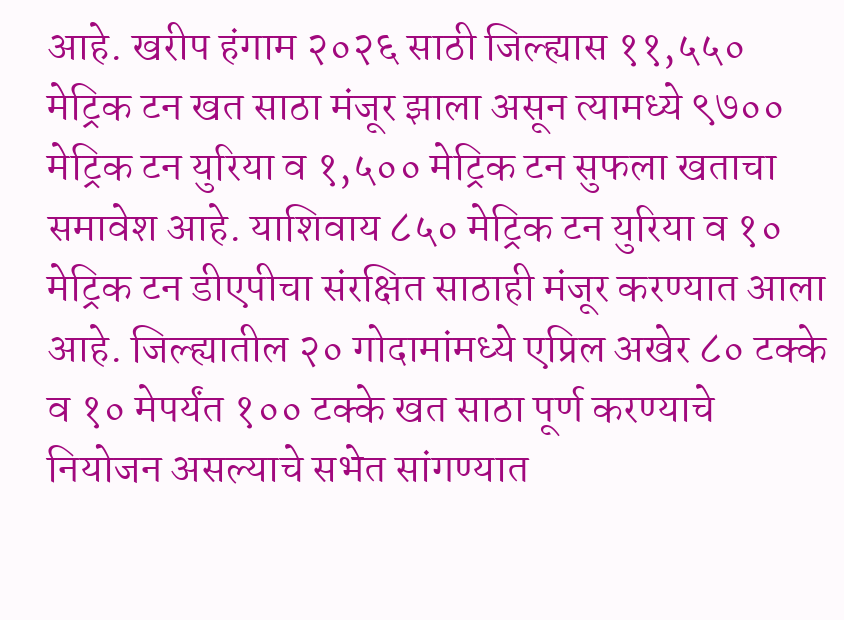आहे. खरीप हंगाम २०२६ साठी जिल्ह्यास ११,५५० मेट्रिक टन खत साठा मंजूर झाला असून त्यामध्ये ९७०० मेट्रिक टन युरिया व १,५०० मेट्रिक टन सुफला खताचा समावेश आहे. याशिवाय ८५० मेट्रिक टन युरिया व १० मेट्रिक टन डीएपीचा संरक्षित साठाही मंजूर करण्यात आला आहे. जिल्ह्यातील २० गोदामांमध्ये एप्रिल अखेर ८० टक्के व १० मेपर्यंत १०० टक्के खत साठा पूर्ण करण्याचे नियोजन असल्याचे सभेत सांगण्यात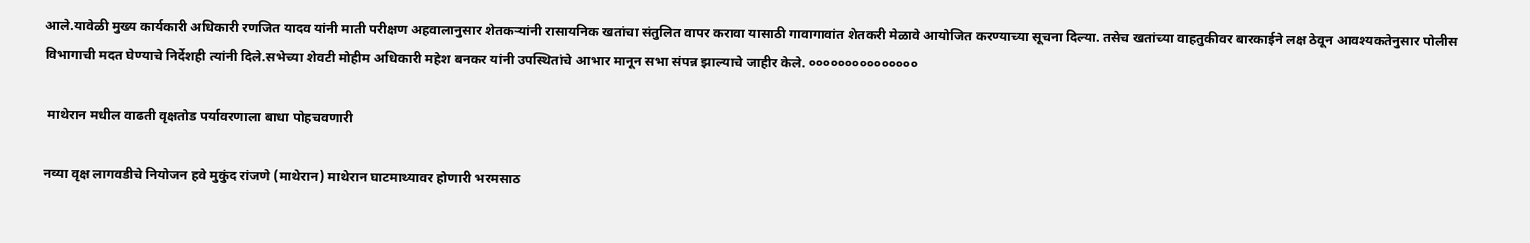आले.यावेळी मुख्य कार्यकारी अधिकारी रणजित यादव यांनी माती परीक्षण अहवालानुसार शेतकऱ्यांनी रासायनिक खतांचा संतुलित वापर करावा यासाठी गावागावांत शेतकरी मेळावे आयोजित करण्याच्या सूचना दिल्या. तसेच खतांच्या वाहतुकीवर बारकाईने लक्ष ठेवून आवश्यकतेनुसार पोलीस विभागाची मदत घेण्याचे निर्देशही त्यांनी दिले.सभेच्या शेवटी मोहीम अधिकारी महेश बनकर यांनी उपस्थितांचे आभार मानून सभा संपन्न झाल्याचे जाहीर केले. ०००००००००००००००

 माथेरान मधील वाढती वृक्षतोड पर्यावरणाला बाधा पोहचवणारी

नव्या वृक्ष लागवडीचे नियोजन हवे मुकुंद रांजणे (माथेरान) माथेरान घाटमाथ्यावर होणारी भरमसाठ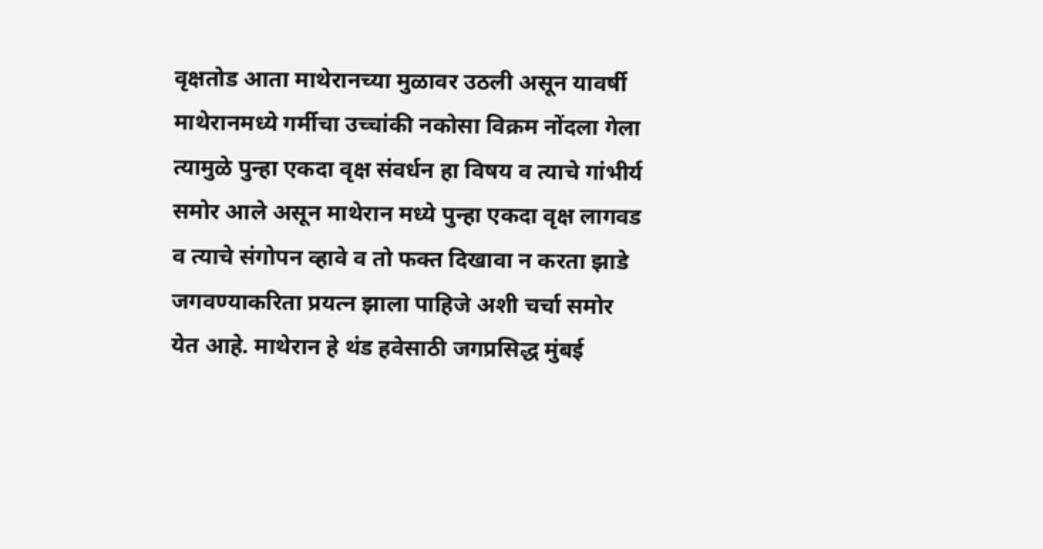वृक्षतोड आता माथेरानच्या मुळावर उठली असून यावर्षी माथेरानमध्ये गर्मीचा उच्चांकी नकोसा विक्रम नोंदला गेला त्यामुळे पुन्हा एकदा वृक्ष संवर्धन हा विषय व त्याचे गांभीर्य समोर आले असून माथेरान मध्ये पुन्हा एकदा वृक्ष लागवड व त्याचे संगोपन व्हावे व तो फक्त दिखावा न करता झाडे जगवण्याकरिता प्रयत्न झाला पाहिजे अशी चर्चा समोर येत आहे. माथेरान हे थंड हवेसाठी जगप्रसिद्ध मुंबई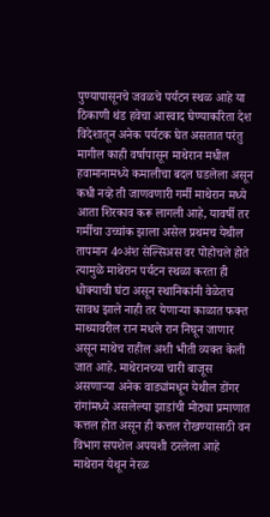पुण्यापासूनचे जवळचे पर्यटन स्थळ आहे या ठिकाणी थंड हवेचा आस्वाद घेण्याकरिता देश विदेशातून अनेक पर्यटक घेत असतात परंतु मागील काही वर्षापासून माथेरान मधील हवामानामध्ये कमालीचा बदल घडलेला असून कधी नव्हे ती जाणवणारी गर्मी माथेरान मध्ये आता शिरकाव करू लागली आहे, यावर्षी तर गर्मीचा उच्चांक झाला असेल प्रथमच येथील तापमान 4०अंश सेल्सिअस वर पोहोचले होते त्यामुळे माथेरान पर्यटन स्थळा करता ही धोक्याची घंटा असून स्थानिकांनी वेळेतच सावध झाले नाही तर येणाऱ्या काळात फक्त माथ्यावरील रान मधले रान निघून जाणार असून माथेच राहील अशी भीती व्यक्त केली जात आहे. माथेरानच्या चारी बाजूस असणाऱ्या अनेक वाड्यांमधून येथील डोंगर रांगांमध्ये असलेल्या झाडांची मोठ्या प्रमाणात कत्तल होत असून ही कत्तल रोखण्यासाठी वन विभाग सपशेल अपयशी ठरलेला आहे माथेरान येथून नेरळ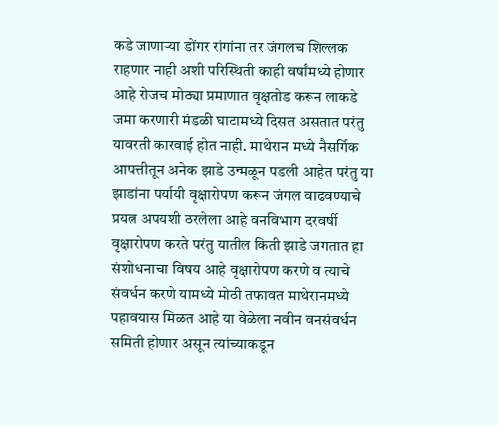कडे जाणाऱ्या डोंगर रांगांना तर जंगलच शिल्लक राहणार नाही अशी परिस्थिती काही वर्षांमध्ये होणार आहे रोजच मोठ्या प्रमाणात वृक्षतोड करून लाकडे जमा करणारी मंडळी घाटामध्ये दिसत असतात परंतु यावरती कारवाई होत नाही. माथेरान मध्ये नैसर्गिक आपत्तीतून अनेक झाडे उन्मळून पडली आहेत परंतु या झाडांना पर्यायी वृक्षारोपण करून जंगल वाढवण्याचे प्रयत्न अपयशी ठरलेला आहे वनविभाग दरवर्षी वृक्षारोपण करते परंतु यातील किती झाडे जगतात हा संशोधनाचा विषय आहे वृक्षारोपण करणे व त्याचे संवर्धन करणे यामध्ये मोठी तफावत माथेरानमध्ये पहावयास मिळत आहे या वेळेला नवीन वनसंवर्धन समिती होणार असून त्यांच्याकडून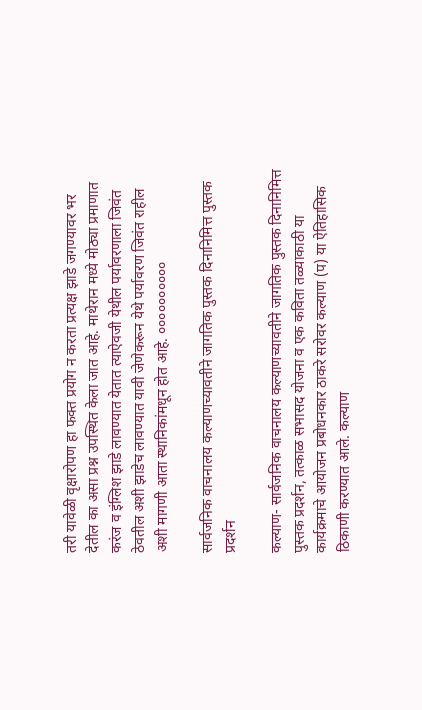तरी यावेळी वृक्षारोपण हा फक्त प्रयोग न करता प्रत्यक्ष झाडे जगण्यावर भर देतील का असा प्रश्न उपस्थित केला जात आहे. माथेरान मध्ये मोठ्या प्रमाणात करंज व इंग्लिश झाडे लावण्यात येतात त्याऐवजी येथील पर्यावरणाला जिवंत ठेवतील अशी झाडेच लावण्यात यावी जेणेकरून येथे पर्यावरण जिवंत राहील अशी मागणी आता स्थानिकांमधून होत आहे. ००००००००००

सार्वजनिक वाचनालय कल्याणच्यावतीने जागतिक पुस्तक दिनानिमित्त पुस्तक प्रदर्शन

कल्याण- सार्वजनिक वाचनालय कल्याणच्यावतीने जागतिक पुस्तक दिनानिमित्त पुस्तक प्रदर्शन, तत्काळ सभासद योजना व एक कविता तळ्याकाठी या कार्यक्रमाचे आयोजन प्रबोधनकार ठाकरे सरोवर कल्याण (प) या ऐतिहासिक ठिकाणी करण्यात आले. कल्याण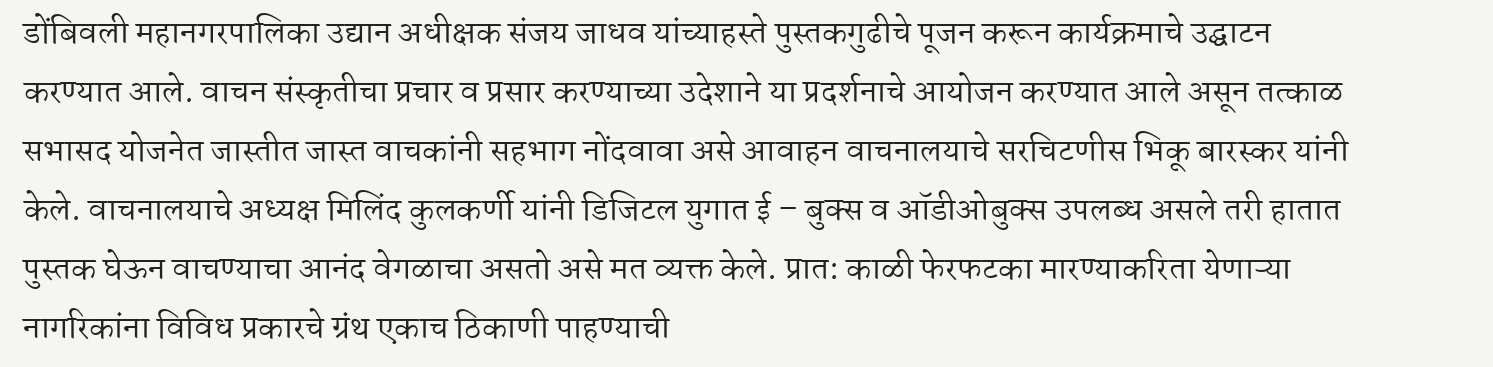डोंबिवली महानगरपालिका उद्यान अधीक्षक संजय जाधव यांच्याहस्ते पुस्तकगुढीचे पूजन करून कार्यक्रमाचे उद्घाटन करण्यात आले. वाचन संस्कृतीचा प्रचार व प्रसार करण्याच्या उदेशाने या प्रदर्शनाचे आयोजन करण्यात आले असून तत्काळ सभासद योजनेत जास्तीत जास्त वाचकांनी सहभाग नोंदवावा असे आवाहन वाचनालयाचे सरचिटणीस भिकू बारस्कर यांनी केले. वाचनालयाचे अध्यक्ष मिलिंद कुलकर्णी यांनी डिजिटल युगात ई – बुक्स व ऑडीओबुक्स उपलब्ध असले तरी हातात पुस्तक घेऊन वाचण्याचा आनंद वेगळाचा असतो असे मत व्यक्त केले. प्रात: काळी फेरफटका मारण्याकरिता येणाऱ्या नागरिकांना विविध प्रकारचे ग्रंथ एकाच ठिकाणी पाहण्याची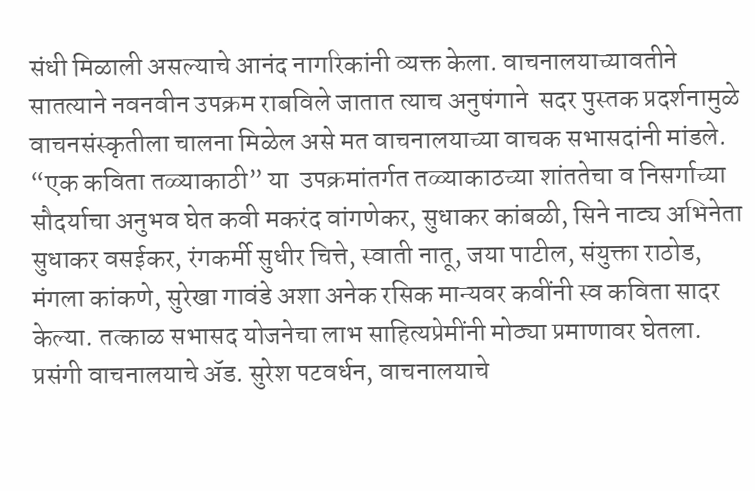संधी मिळाली असल्याचे आनंद नागरिकांनी व्यक्त केला. वाचनालयाच्यावतीने सातत्याने नवनवीन उपक्रम राबविले जातात त्याच अनुषंगाने  सदर पुस्तक प्रदर्शनामुळे वाचनसंस्कृतीला चालना मिळेल असे मत वाचनालयाच्या वाचक सभासदांनी मांडले. “एक कविता तळ्याकाठी” या  उपक्रमांतर्गत तळ्याकाठच्या शांततेचा व निसर्गाच्या सौदर्याचा अनुभव घेत कवी मकरंद वांगणेकर, सुधाकर कांबळी, सिने नाट्य अभिनेता सुधाकर वसईकर, रंगकर्मी सुधीर चित्ते, स्वाती नातू, जया पाटील, संयुक्ता राठोड, मंगला कांकणे, सुरेखा गावंडे अशा अनेक रसिक मान्यवर कवींनी स्व कविता सादर केल्या. तत्काळ सभासद योजनेचा लाभ साहित्यप्रेमींनी मोठ्या प्रमाणावर घेतला. प्रसंगी वाचनालयाचे ॲड. सुरेश पटवर्धन, वाचनालयाचे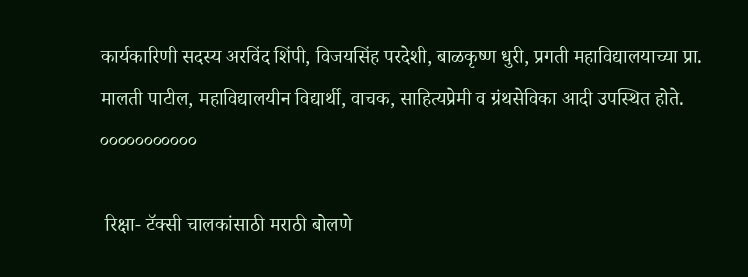कार्यकारिणी सदस्य अरविंद शिंपी, विजयसिंह परदेशी, बाळकृष्ण धुरी, प्रगती महाविद्यालयाच्या प्रा. मालती पाटील, महाविद्यालयीन विद्यार्थी, वाचक, साहित्यप्रेमी व ग्रंथसेविका आदी उपस्थित होते. ०००००००००००

 रिक्षा- टॅक्सी चालकांसाठी मराठी बोलणे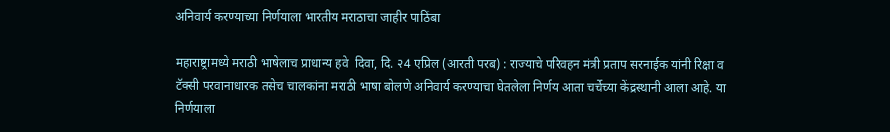अनिवार्य करण्याच्या निर्णयाला भारतीय मराठाचा जाहीर पाठिंबा

महाराष्ट्रामध्ये मराठी भाषेलाच प्राधान्य हवे  दिवा, दि. २4 एप्रिल (आरती परब) : राज्याचे परिवहन मंत्री प्रताप सरनाईक यांनी रिक्षा व टॅक्सी परवानाधारक तसेच चालकांना मराठी भाषा बोलणे अनिवार्य करण्याचा घेतलेला निर्णय आता चर्चेच्या केंद्रस्थानी आला आहे. या निर्णयाला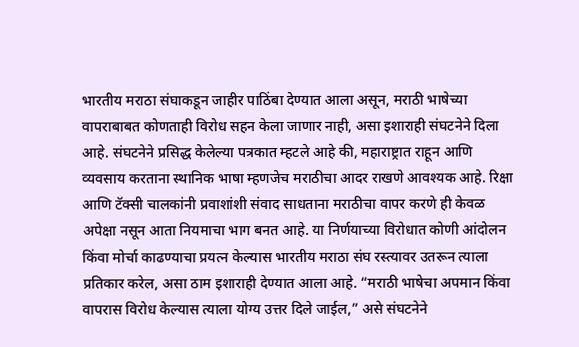भारतीय मराठा संघाकडून जाहीर पाठिंबा देण्यात आला असून, मराठी भाषेच्या वापराबाबत कोणताही विरोध सहन केला जाणार नाही, असा इशाराही संघटनेने दिला आहे. संघटनेने प्रसिद्ध केलेल्या पत्रकात म्हटले आहे की, महाराष्ट्रात राहून आणि व्यवसाय करताना स्थानिक भाषा म्हणजेच मराठीचा आदर राखणे आवश्यक आहे. रिक्षा आणि टॅक्सी चालकांनी प्रवाशांशी संवाद साधताना मराठीचा वापर करणे ही केवळ अपेक्षा नसून आता नियमाचा भाग बनत आहे. या निर्णयाच्या विरोधात कोणी आंदोलन किंवा मोर्चा काढण्याचा प्रयत्न केल्यास भारतीय मराठा संघ रस्त्यावर उतरून त्याला प्रतिकार करेल, असा ठाम इशाराही देण्यात आला आहे. “मराठी भाषेचा अपमान किंवा वापरास विरोध केल्यास त्याला योग्य उत्तर दिले जाईल,” असे संघटनेने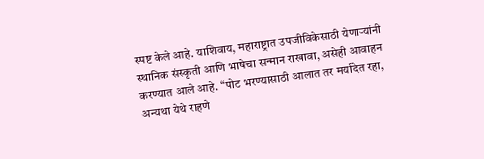स्पष्ट केले आहे. याशिवाय, महाराष्ट्रात उपजीविकेसाठी येणाऱ्यांनी स्थानिक संस्कृती आणि भाषेचा सन्मान राखावा, असेही आवाहन करण्यात आले आहे. “पोट भरण्यासाठी आलात तर मर्यादेत रहा, अन्यथा येथे राहणे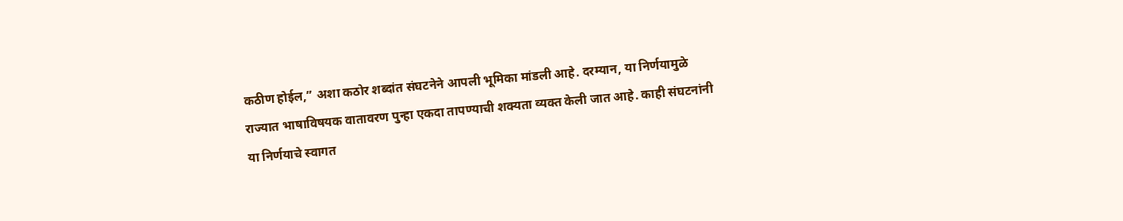कठीण होईल,” अशा कठोर शब्दांत संघटनेने आपली भूमिका मांडली आहे. दरम्यान, या निर्णयामुळे राज्यात भाषाविषयक वातावरण पुन्हा एकदा तापण्याची शक्यता व्यक्त केली जात आहे. काही संघटनांनी या निर्णयाचे स्वागत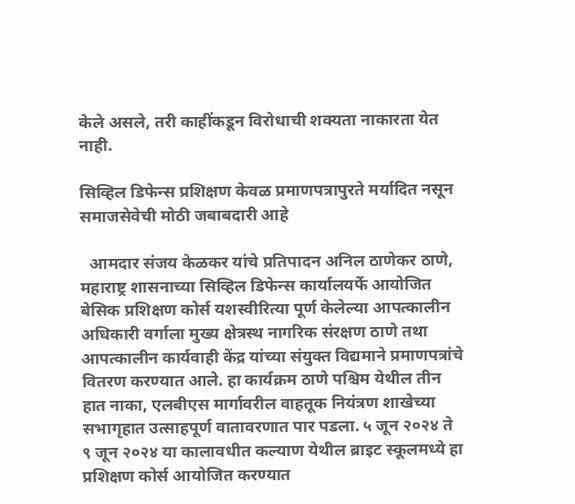केले असले, तरी काहींकडून विरोधाची शक्यता नाकारता येत नाही.

सिव्हिल डिफेन्स प्रशिक्षण केवळ प्रमाणपत्रापुरते मर्यादित नसून समाजसेवेची मोठी जबाबदारी आहे

  आमदार संजय केळकर यांचे प्रतिपादन अनिल ठाणेकर ठाणे, महाराष्ट्र शासनाच्या सिव्हिल डिफेन्स कार्यालयर्फे आयोजित बेसिक प्रशिक्षण कोर्स यशस्वीरित्या पूर्ण केलेल्या आपत्कालीन अधिकारी वर्गाला मुख्य क्षेत्रस्थ नागरिक संरक्षण ठाणे तथा आपत्कालीन कार्यवाही केंद्र यांच्या संयुक्त विद्यमाने प्रमाणपत्रांचे वितरण करण्यात आले. हा कार्यक्रम ठाणे पश्चिम येथील तीन हात नाका, एलबीएस मार्गावरील वाहतूक नियंत्रण शाखेच्या सभागृहात उत्साहपूर्ण वातावरणात पार पडला. ५ जून २०२४ ते ९ जून २०२४ या कालावधीत कल्याण येथील ब्राइट स्कूलमध्ये हा प्रशिक्षण कोर्स आयोजित करण्यात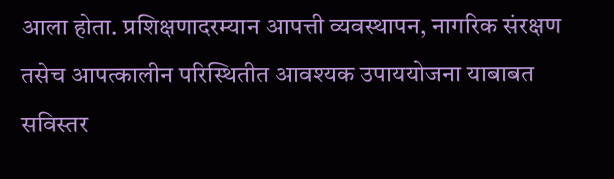आला होता. प्रशिक्षणादरम्यान आपत्ती व्यवस्थापन, नागरिक संरक्षण तसेच आपत्कालीन परिस्थितीत आवश्यक उपाययोजना याबाबत सविस्तर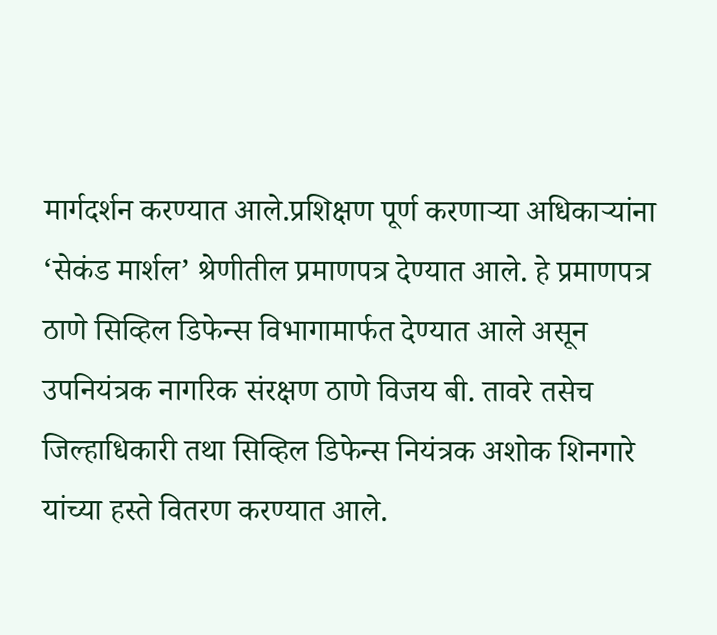मार्गदर्शन करण्यात आले.प्रशिक्षण पूर्ण करणाऱ्या अधिकाऱ्यांना ‘सेकंड मार्शल’ श्रेणीतील प्रमाणपत्र देण्यात आले. हे प्रमाणपत्र ठाणे सिव्हिल डिफेन्स विभागामार्फत देण्यात आले असून उपनियंत्रक नागरिक संरक्षण ठाणे विजय बी. तावरे तसेच जिल्हाधिकारी तथा सिव्हिल डिफेन्स नियंत्रक अशोक शिनगारे यांच्या हस्ते वितरण करण्यात आले.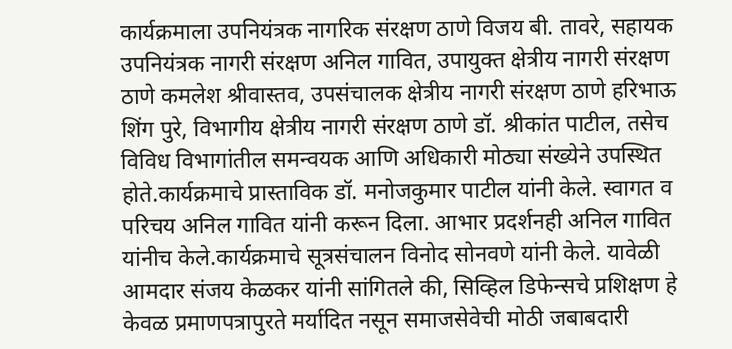कार्यक्रमाला उपनियंत्रक नागरिक संरक्षण ठाणे विजय बी. तावरे, सहायक उपनियंत्रक नागरी संरक्षण अनिल गावित, उपायुक्त क्षेत्रीय नागरी संरक्षण ठाणे कमलेश श्रीवास्तव, उपसंचालक क्षेत्रीय नागरी संरक्षण ठाणे हरिभाऊ शिंग पुरे, विभागीय क्षेत्रीय नागरी संरक्षण ठाणे डॉ. श्रीकांत पाटील, तसेच विविध विभागांतील समन्वयक आणि अधिकारी मोठ्या संख्येने उपस्थित होते.कार्यक्रमाचे प्रास्ताविक डॉ. मनोजकुमार पाटील यांनी केले. स्वागत व परिचय अनिल गावित यांनी करून दिला. आभार प्रदर्शनही अनिल गावित यांनीच केले.कार्यक्रमाचे सूत्रसंचालन विनोद सोनवणे यांनी केले. यावेळी आमदार संजय केळकर यांनी सांगितले की, सिव्हिल डिफेन्सचे प्रशिक्षण हे केवळ प्रमाणपत्रापुरते मर्यादित नसून समाजसेवेची मोठी जबाबदारी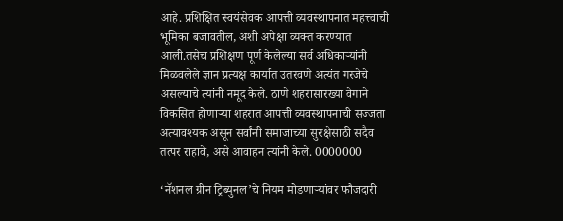आहे. प्रशिक्षित स्वयंसेवक आपत्ती व्यवस्थापनात महत्त्वाची भूमिका बजावतील, अशी अपेक्षा व्यक्त करण्यात आली.तसेच प्रशिक्षण पूर्ण केलेल्या सर्व अधिकाऱ्यांनी मिळवलेले ज्ञान प्रत्यक्ष कार्यात उतरवणे अत्यंत गरजेचे असल्याचे त्यांनी नमूद केले. ठाणे शहरासारख्या वेगाने विकसित होणाऱ्या शहरात आपत्ती व्यवस्थापनाची सज्जता अत्यावश्यक असून सर्वांनी समाजाच्या सुरक्षेसाठी सदैव तत्पर राहावे, असे आवाहन त्यांनी केले. 0000000

‘नॅशनल ग्रीन ट्रिब्युनल’चे नियम मोडणाऱ्यांवर फौजदारी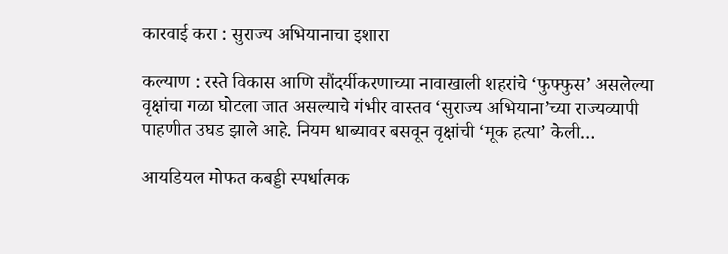कारवाई करा : सुराज्य अभियानाचा इशारा

कल्याण : रस्ते विकास आणि सौंदर्यीकरणाच्या नावाखाली शहरांचे ‘फुफ्फुस’ असलेल्या वृक्षांचा गळा घोटला जात असल्याचे गंभीर वास्तव ‘सुराज्य अभियाना’च्या राज्यव्यापी पाहणीत उघड झाले आहे. नियम धाब्यावर बसवून वृक्षांची ‘मूक हत्या’ केली…

आयडियल मोफत कबड्डी स्पर्धात्मक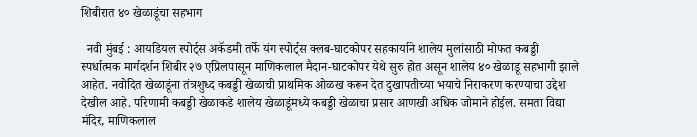शिबीरात ४० खेळाडूंचा सहभाग

  नवी मुंबई : आयडियल स्पोर्ट्स अकॅडमी तर्फे यंग स्पोर्ट्स क्लब-घाटकोपर सहकार्याने शालेय मुलांसाठी मोफत कबड्डी स्पर्धात्मक मार्गदर्शन शिबीर २७ एप्रिलपासून माणिकलाल मैदान-घाटकोपर येथे सुरु होत असून शालेय ४० खेळाडू सहभागी झाले आहेत. नवोदित खेळाडूंना तंत्रशुध्द कबड्डी खेळाची प्राथमिक ओळख करून देत दुखापतीच्या भयाचे निराकरण करण्याचा उद्देश देखील आहे. परिणामी कबड्डी खेळाकडे शालेय खेळाडूंमध्ये कबड्डी खेळाचा प्रसार आणखी अधिक जोमाने होईल. समता विद्या मंदिर, माणिकलाल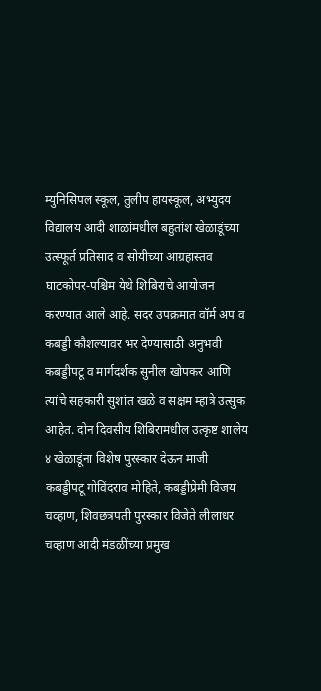म्युनिसिपल स्कूल, तुलीप हायस्कूल, अभ्युदय विद्यालय आदी शाळांमधील बहुतांश खेळाडूंच्या उत्स्फूर्त प्रतिसाद व सोयीच्या आग्रहास्तव घाटकोपर-पश्चिम येथे शिबिराचे आयोजन करण्यात आले आहे. सदर उपक्रमात वॉर्म अप व कबड्डी कौशल्यावर भर देण्यासाठी अनुभवी कबड्डीपटू व मार्गदर्शक सुनील खोपकर आणि त्यांचे सहकारी सुशांत खळे व सक्षम म्हात्रे उत्सुक आहेत. दोन दिवसीय शिबिरामधील उत्कृष्ट शालेय ४ खेळाडूंना विशेष पुरस्कार देऊन माजी कबड्डीपटू गोविंदराव मोहिते, कबड्डीप्रेमी विजय चव्हाण, शिवछत्रपती पुरस्कार विजेते लीलाधर चव्हाण आदी मंडळींच्या प्रमुख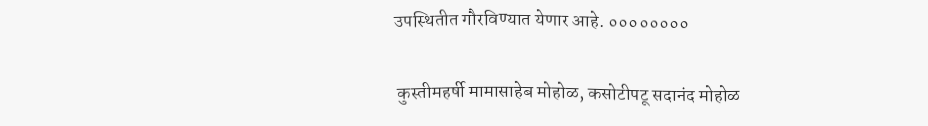उपस्थितीत गौरविण्यात येणार आहे. ००००००००

 कुस्‍तीमहर्षी मामासाहेब मोहोळ, कसोटीपटू सदानंद मोहोळ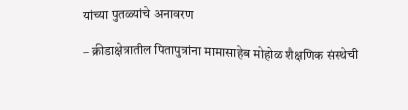यांच्‍या पुतळ्यांचे अनावरण

– क्रीडाक्षेत्रातील पितापुत्रांना मामासाहेब मोहोळ शैक्षणिक संस्‍थेची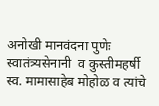अनोखी मानवंदना पुणेः   स्वातंत्र्यसेनानी  व कुस्‍तीमहर्षी स्व. मामासाहेब मोहोळ व त्यांचे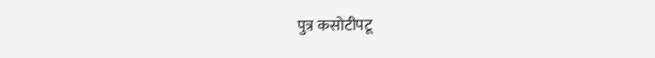पुत्र कसोटीपटू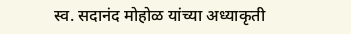स्व. सदानंद मोहोळ यांच्या अध्याकृती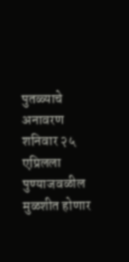पुतळ्याचे अनावरण शनिवार २५ एप्रिलला पुण्याजवळील मुळशीत होणार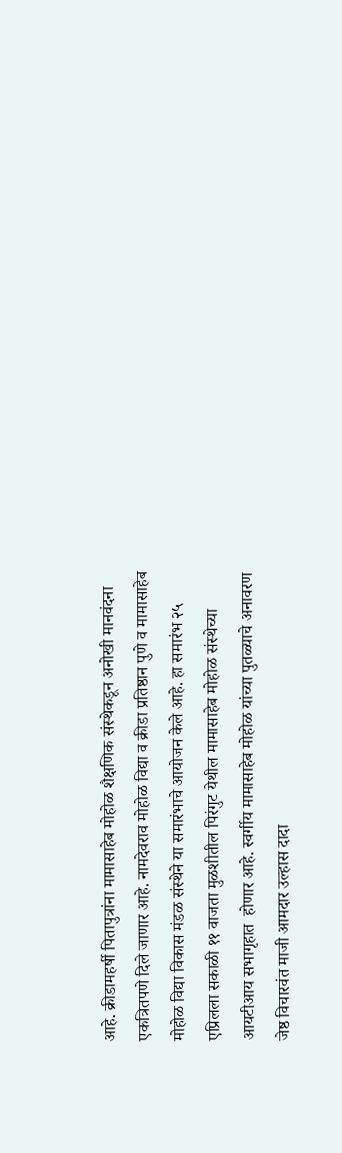आहे. क्रीडामहर्षी पितापुत्रांना मामासाहेब मोहोळ शैक्षणिक संस्‍थेकडून अनोखी मानवंदना एकत्रितपणे दिले जाणार आहे. नामदेवराव मोहोळ विद्या व क्रीडा प्रतिष्ठान पुणे व मामासाहेब मोहोळ विद्या विकास मंडळ संस्‍थेने या समारंभाचे आयोजन केले आहे. हा समारंभ २५ एप्रिलला सकाळी ११ वाजता मुळशीतील पिरंगुट येथील मामासाहेब मोहोळ संस्थेच्या आयटीआय सभागृहात  होणार आहे. स्वर्गीय मामासाहेब मोहोळ यांच्या पुतळ्याचे अनावरण जेष्ठ विचारवंत माजी आमदार उल्हास दादा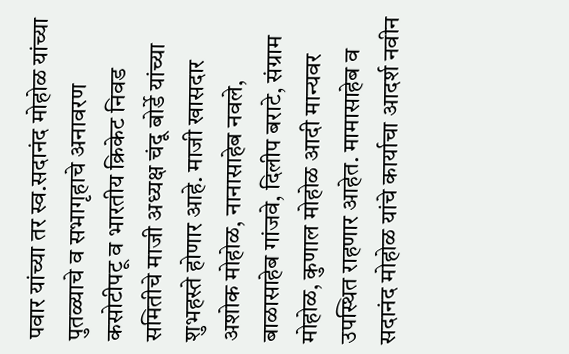पवार यांच्या तर स्व.सदानंद मोहोळ यांच्या पुतळ्याचे व सभागृहाचे अनावरण कसोटीपटू व भारतीय क्रिकेट निवड समितीचे माजी अध्यक्ष चंदू बोर्डे यांच्या शुभहस्ते होणार आहे. माजी खासदार अशोक मोहोळ, नानासाहेब नवले, बाळासाहेब गांजवे, दिलीप बराटे, संग्राम मोहोळ, कुणाल मोहोळ आदी मान्यवर उपस्थित राहणार आहेत. मामासाहेब व सदानंद मोहोळ यांचे कार्याचा आदर्श नवीन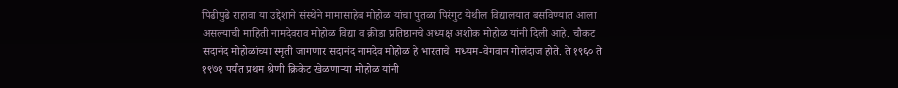पिढीपुढे राहावा या उद्देशाने संस्थेने मामासाहेब मोहोळ यांचा पुतळा पिरंगुट येथील विद्यालयात बसविण्यात आला असल्याची माहिती नामदेवराव मोहोळ विद्या व क्रीडा प्रतिष्ठानचे अध्यक्ष अशोक मोहोळ यांनी दिली आहे. चौकट सदानंद मोहोळांच्‍या स्‍मृती जागणार सदानंद नामदेव मोहोळ हे भारताचे  मध्यम-वेगवान गोलंदाज होते. ते १९६० ते १९७१ पर्यंत प्रथम श्रेणी क्रिकेट खेळणाऱ्या मोहोळ यांनी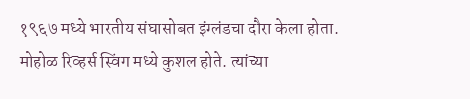१९६७ मध्ये भारतीय संघासोबत इंग्लंडचा दौरा केला होता. मोहोळ रिव्हर्स स्विंग मध्ये कुशल होते. त्‍यांच्‍या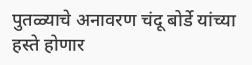पुतळ्याचे अनावरण चंदू बोर्डे यांच्‍या हस्‍ते होणार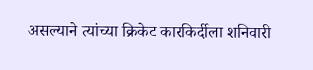असल्‍याने त्‍यांच्‍या क्रिकेट कारकिर्दीला शनिवारी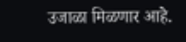उजाळा मिळणार आहे.